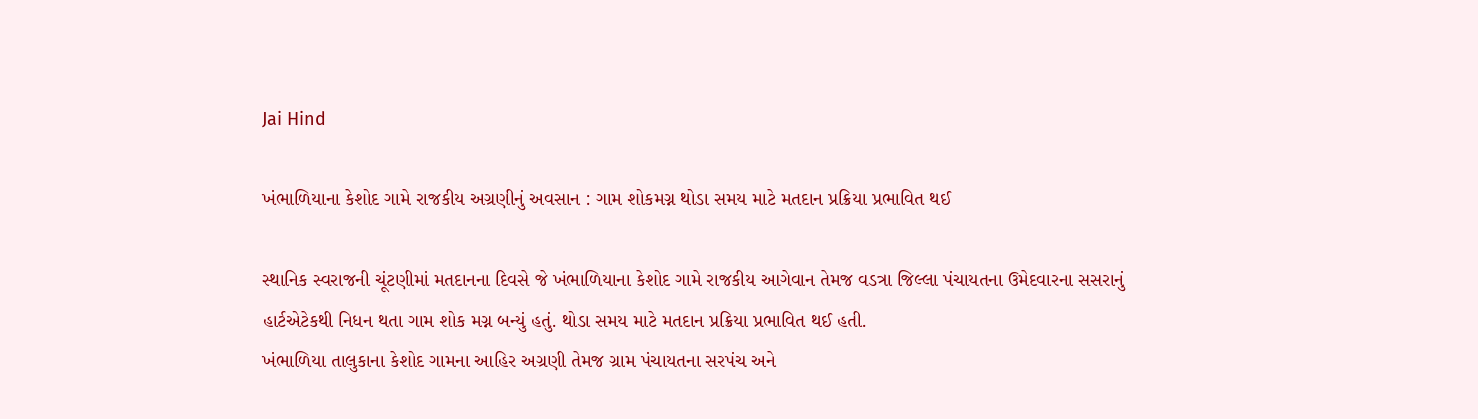Jai Hind

ખંભાળિયાના કેશોદ ગામે રાજકીય અગ્રણીનું અવસાન : ગામ શોકમગ્ન થોડા સમય માટે મતદાન પ્રક્રિયા પ્રભાવિત થઈ

સ્થાનિક સ્વરાજની ચૂંટણીમાં મતદાનના દિવસે જે ખંભાળિયાના કેશોદ ગામે રાજકીય આગેવાન તેમજ વડત્રા જિલ્લા પંચાયતના ઉમેદવારના સસરાનું હાર્ટએટેકથી નિધન થતા ગામ શોક મગ્ન બન્યું હતું. થોડા સમય માટે મતદાન પ્રક્રિયા પ્રભાવિત થઈ હતી.
ખંભાળિયા તાલુકાના કેશોદ ગામના આહિર અગ્રણી તેમજ ગ્રામ પંચાયતના સરપંચ અને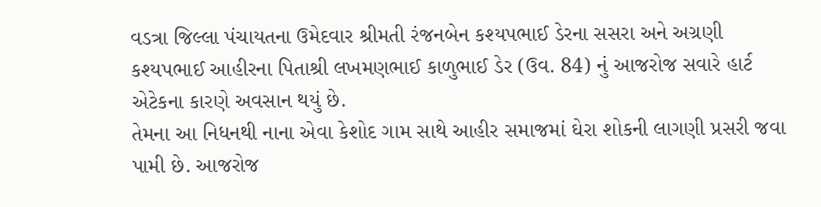વડત્રા જિલ્લા પંચાયતના ઉમેદવાર શ્રીમતી રંજનબેન કશ્યપભાઈ ડેરના સસરા અને અગ્રણી કશ્યપભાઈ આહીરના પિતાશ્રી લખમણભાઈ કાળુભાઈ ડેર (ઉવ. 84) નું આજરોજ સવારે હાર્ટ એટેકના કારણે અવસાન થયું છે.
તેમના આ નિધનથી નાના એવા કેશોદ ગામ સાથે આહીર સમાજમાં ઘેરા શોકની લાગણી પ્રસરી જવા પામી છે. આજરોજ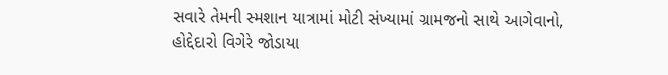સવારે તેમની સ્મશાન યાત્રામાં મોટી સંખ્યામાં ગ્રામજનો સાથે આગેવાનો, હોદ્દેદારો વિગેરે જોડાયા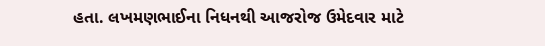હતા. લખમણભાઈના નિધનથી આજરોજ ઉમેદવાર માટે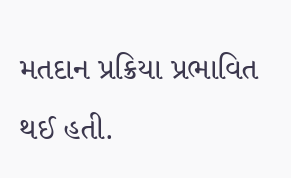મતદાન પ્રક્રિયા પ્રભાવિત થઈ હતી.